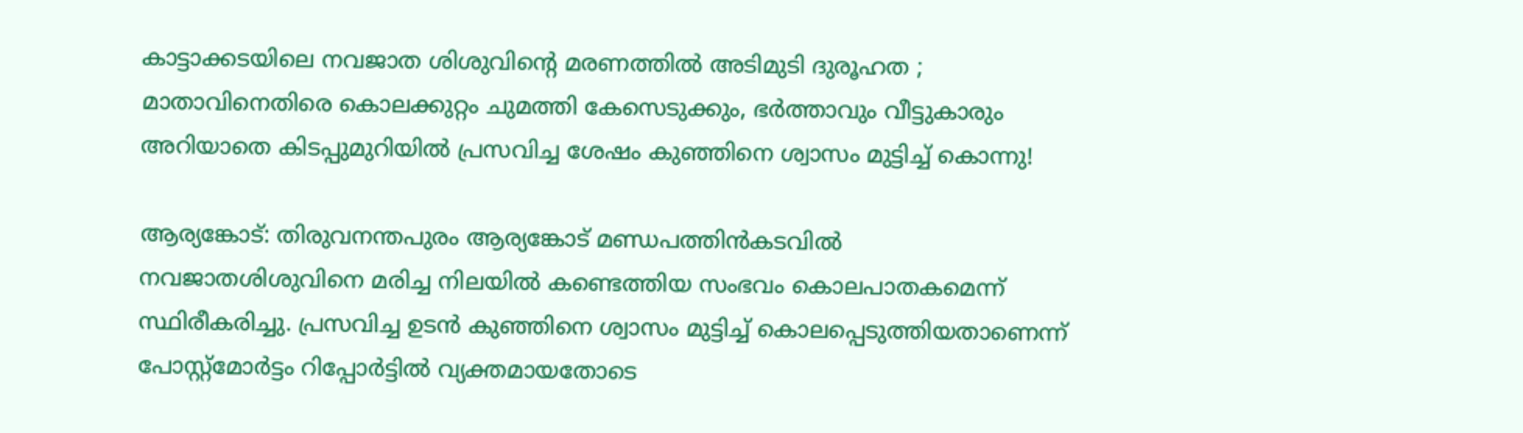കാട്ടാക്കടയിലെ നവജാത ശിശുവിന്റെ മരണത്തില്‍ അടിമുടി ദുരൂഹത ; മാതാവിനെതിരെ കൊലക്കുറ്റം ചുമത്തി കേസെടുക്കും, ഭര്‍ത്താവും വീട്ടുകാരും അറിയാതെ കിടപ്പുമുറിയില്‍ പ്രസവിച്ച ശേഷം കുഞ്ഞിനെ ശ്വാസം മുട്ടിച്ച് കൊന്നു!

ആര്യങ്കോട്: തിരുവനന്തപുരം ആര്യങ്കോട് മണ്ഡപത്തിൻകടവിൽ നവജാതശിശുവിനെ മരിച്ച നിലയിൽ കണ്ടെത്തിയ സംഭവം കൊലപാതകമെന്ന് സ്ഥിരീകരിച്ചു. പ്രസവിച്ച ഉടൻ കുഞ്ഞിനെ ശ്വാസം മുട്ടിച്ച് കൊലപ്പെടുത്തിയതാണെന്ന് പോസ്റ്റ്‌മോർട്ടം റിപ്പോർട്ടിൽ വ്യക്തമായതോടെ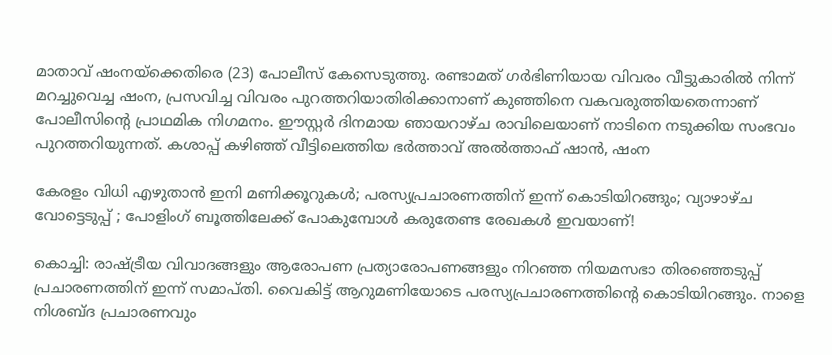മാതാവ് ഷംനയ്‌ക്കെതിരെ (23) പോലീസ് കേസെടുത്തു. രണ്ടാമത് ഗർഭിണിയായ വിവരം വീട്ടുകാരിൽ നിന്ന് മറച്ചുവെച്ച ഷംന, പ്രസവിച്ച വിവരം പുറത്തറിയാതിരിക്കാനാണ് കുഞ്ഞിനെ വകവരുത്തിയതെന്നാണ് പോലീസിന്റെ പ്രാഥമിക നിഗമനം. ഈസ്റ്റർ ദിനമായ ഞായറാഴ്ച രാവിലെയാണ് നാടിനെ നടുക്കിയ സംഭവം പുറത്തറിയുന്നത്. കശാപ്പ് കഴിഞ്ഞ് വീട്ടിലെത്തിയ ഭർത്താവ് അൽത്താഫ് ഷാൻ, ഷംന

കേരളം വിധി എഴുതാന്‍ ഇനി മണിക്കൂറുകള്‍; പരസ്യപ്രചാരണത്തിന് ഇന്ന് കൊടിയിറങ്ങും; വ്യാഴാഴ്ച വോട്ടെടുപ്പ് ; പോളിംഗ് ബൂത്തിലേക്ക് പോകുമ്പോള്‍ കരുതേണ്ട രേഖകള്‍ ഇവയാണ്!

കൊച്ചി: രാഷ്ട്രീയ വിവാദങ്ങളും ആരോപണ പ്രത്യാരോപണങ്ങളും നിറഞ്ഞ നിയമസഭാ തിരഞ്ഞെടുപ്പ് പ്രചാരണത്തിന് ഇന്ന് സമാപ്തി. വൈകിട്ട് ആറുമണിയോടെ പരസ്യപ്രചാരണത്തിന്റെ കൊടിയിറങ്ങും. നാളെ നിശബ്ദ പ്രചാരണവും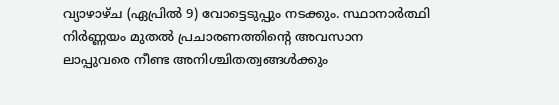വ്യാഴാഴ്ച (ഏപ്രിൽ 9) വോട്ടെടുപ്പും നടക്കും. സ്ഥാനാർത്ഥി നിർണ്ണയം മുതൽ പ്രചാരണത്തിന്റെ അവസാന ലാപ്പുവരെ നീണ്ട അനിശ്ചിതത്വങ്ങൾക്കും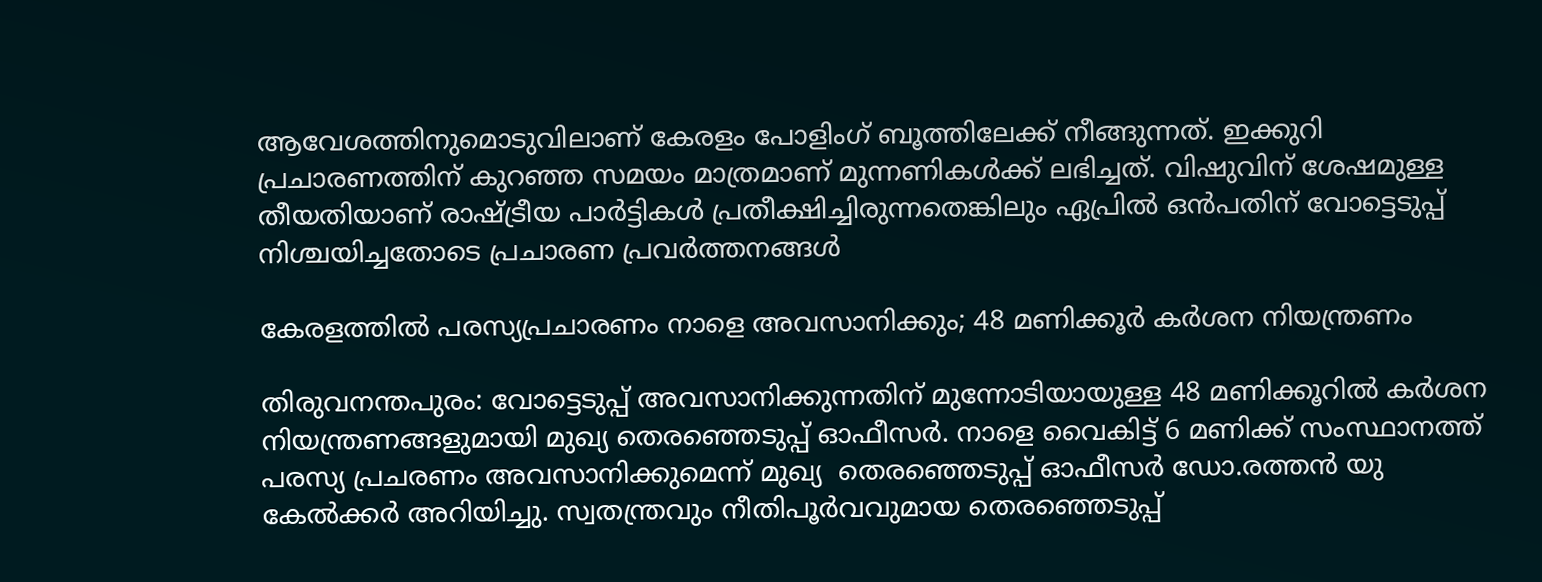ആവേശത്തിനുമൊടുവിലാണ് കേരളം പോളിംഗ് ബൂത്തിലേക്ക് നീങ്ങുന്നത്. ഇക്കുറി പ്രചാരണത്തിന് കുറഞ്ഞ സമയം മാത്രമാണ് മുന്നണികൾക്ക് ലഭിച്ചത്. വിഷുവിന് ശേഷമുള്ള തീയതിയാണ് രാഷ്ട്രീയ പാർട്ടികൾ പ്രതീക്ഷിച്ചിരുന്നതെങ്കിലും ഏപ്രിൽ ഒൻപതിന് വോട്ടെടുപ്പ് നിശ്ചയിച്ചതോടെ പ്രചാരണ പ്രവർത്തനങ്ങൾ

കേരളത്തിൽ പരസ്യപ്രചാരണം നാളെ അവസാനിക്കും; 48 മണിക്കൂർ കർശന നിയന്ത്രണം

തിരുവനന്തപുരം: വോട്ടെടുപ്പ് അവസാനിക്കുന്നതിന് മുന്നോടിയായുള്ള 48 മണിക്കൂറിൽ കർശന നിയന്ത്രണങ്ങളുമായി മുഖ്യ തെരഞ്ഞെടുപ്പ് ഓഫീസർ. നാളെ വൈകിട്ട് 6 മണിക്ക് സംസ്ഥാനത്ത് പരസ്യ പ്രചരണം അവസാനിക്കുമെന്ന് മുഖ്യ  തെരഞ്ഞെടുപ്പ് ഓഫീസർ ഡോ.രത്തൻ യു കേൽക്കർ അറിയിച്ചു. സ്വതന്ത്രവും നീതിപൂർവവുമായ തെരഞ്ഞെടുപ്പ്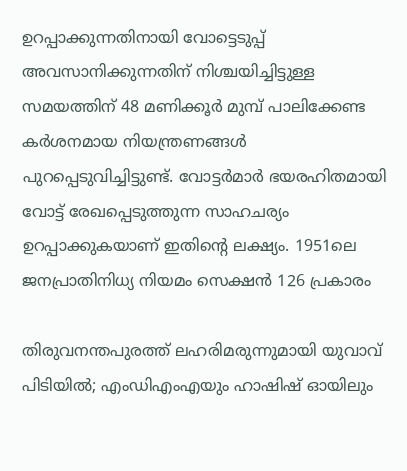ഉറപ്പാക്കുന്നതിനായി വോട്ടെടുപ്പ് അവസാനിക്കുന്നതിന് നിശ്ചയിച്ചിട്ടുള്ള സമയത്തിന് 48 മണിക്കൂർ മുമ്പ് പാലിക്കേണ്ട കർശനമായ നിയന്ത്രണങ്ങൾ പുറപ്പെടുവിച്ചിട്ടുണ്ട്. വോട്ടർമാർ ഭയരഹിതമായി വോട്ട് രേഖപ്പെടുത്തുന്ന സാഹചര്യം ഉറപ്പാക്കുകയാണ് ഇതിന്റെ ലക്ഷ്യം. 1951ലെ ജനപ്രാതിനിധ്യ നിയമം സെക്ഷൻ 126 പ്രകാരം

തിരുവനന്തപുരത്ത് ലഹരിമരുന്നുമായി യുവാവ് പിടിയിൽ; എംഡിഎംഎയും ഹാഷിഷ് ഓയിലും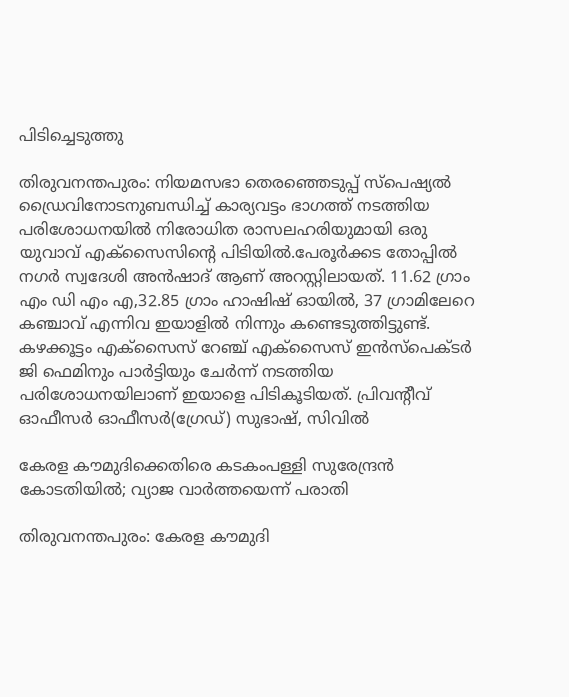പിടിച്ചെടുത്തു

തിരുവനന്തപുരം: നിയമസഭാ തെരഞ്ഞെടുപ്പ് സ്പെഷ്യൽ ഡ്രൈവിനോടനുബന്ധിച്ച് കാര്യവട്ടം ഭാഗത്ത് നടത്തിയ പരിശോധനയിൽ നിരോധിത രാസലഹരിയുമായി ഒരു യുവാവ് എക്സൈസിന്റെ പിടിയിൽ.പേരൂർക്കട തോപ്പിൽ നഗർ സ്വദേശി അൻഷാദ് ആണ് അറസ്റ്റിലായത്. 11.62 ഗ്രാം എം ഡി എം എ,32.85 ഗ്രാം ഹാഷിഷ് ഓയിൽ, 37 ഗ്രാമിലേറെ കഞ്ചാവ് എന്നിവ ഇയാളിൽ നിന്നും കണ്ടെടുത്തിട്ടുണ്ട്.  കഴക്കൂട്ടം എക്സൈസ് റേഞ്ച് എക്സൈസ് ഇൻസ്പെക്ടർ ജി ഫെമിനും പാർട്ടിയും ചേർന്ന് നടത്തിയ പരിശോധനയിലാണ് ഇയാളെ പിടികൂടിയത്. പ്രിവന്റീവ് ഓഫീസർ ഓഫീസർ(ഗ്രേഡ്) സുഭാഷ്, സിവിൽ

കേരള കൗമുദിക്കെതിരെ കടകംപള്ളി സുരേന്ദ്രൻ കോടതിയിൽ; വ്യാജ വാർത്തയെന്ന് പരാതി

തിരുവനന്തപുരം: കേരള കൗമുദി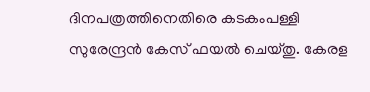ദിനപത്രത്തിനെതിരെ കടകംപള്ളി സുരേന്ദ്രൻ കേസ് ഫയൽ ചെയ്തു. കേരള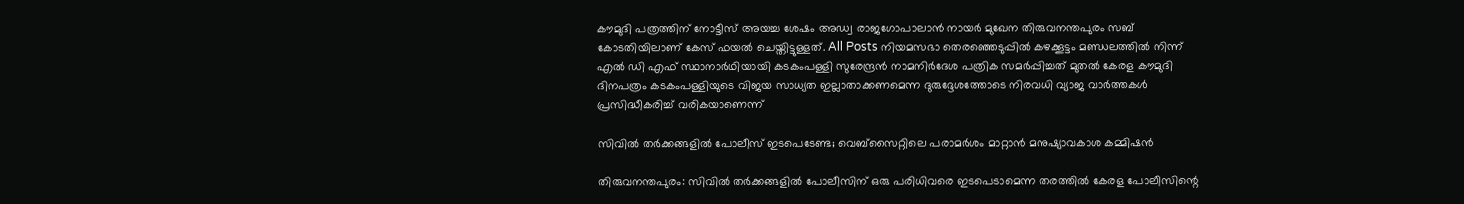കൗമുദി പത്രത്തിന് നോട്ടീസ് അയച്ച ശേഷം അഡ്വ രാജഗോപാലാൻ നായർ മുഖേന തിരുവനന്തപുരം സബ് കോടതിയിലാണ് കേസ് ഫയൽ ചെയ്തിട്ടുള്ളത്. All Posts നിയമസഭാ തെരഞ്ഞെടുപ്പിൽ കഴക്കൂട്ടം മണ്ഡലത്തിൽ നിന്ന് എൽ ഡി എഫ് സ്ഥാനാർഥിയായി കടകംപള്ളി സുരേന്ദ്രൻ നാമനിർദേശ പത്രിക സമർപ്പിച്ചത് മുതൽ കേരള കൗമുദി ദിനപത്രം കടകംപള്ളിയുടെ വിജയ സാധ്യത ഇല്ലാതാക്കണമെന്ന ദുരുദ്ദേശത്തോടെ നിരവധി വ്യാജ വാർത്തകൾ പ്രസിദ്ധീകരിച്ച് വരികയാണെന്ന്

സിവിൽ തർക്കങ്ങളിൽ പോലീസ് ഇടപെടേണ്ട; വെബ്സൈറ്റിലെ പരാമർശം മാറ്റാൻ മനുഷ്യാവകാശ കമ്മിഷൻ

തിരുവനന്തപുരം: സിവിൽ തർക്കങ്ങളിൽ പോലീസിന് ഒരു പരിധിവരെ ഇടപെടാമെന്ന തരത്തിൽ കേരള പോലീസിന്റെ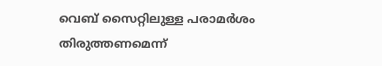വെബ് സൈറ്റിലുള്ള പരാമർശം  തിരുത്തണമെന്ന്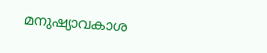മനുഷ്യാവകാശ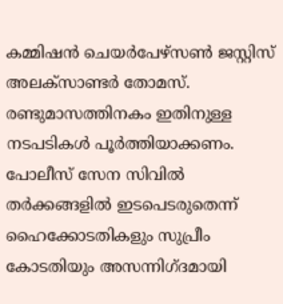കമ്മിഷൻ ചെയർപേഴ്സൺ ജസ്റ്റിസ് അലക്സാണ്ടർ തോമസ്. രണ്ടുമാസത്തിനകം ഇതിനുള്ള നടപടികൾ പൂർത്തിയാക്കണം. പോലീസ് സേന സിവിൽ തർക്കങ്ങളിൽ ഇടപെടരുതെന്ന് ഹൈക്കോടതികളും സുപ്രീം കോടതിയും അസന്നിഗ്ദമായി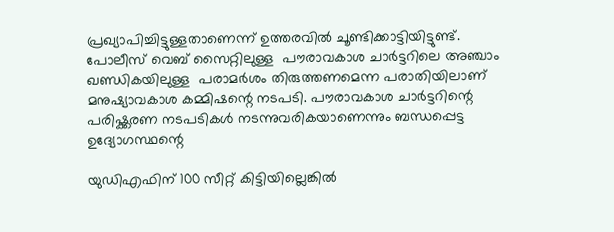പ്രഖ്യാപിച്ചിട്ടുള്ളതാണെന്ന് ഉത്തരവിൽ ചൂണ്ടിക്കാട്ടിയിട്ടുണ്ട്. പോലീസ് വെബ് സൈറ്റിലുള്ള  പൗരാവകാശ ചാർട്ടറിലെ അഞ്ചാം ഖണ്ഡികയിലുള്ള  പരാമർശം തിരുത്തണമെന്ന പരാതിയിലാണ് മനുഷ്യാവകാശ കമ്മിഷന്റെ നടപടി. പൗരാവകാശ ചാർട്ടറിന്റെ പരിഷ്ക്കരണ നടപടികൾ നടന്നുവരികയാണെന്നും ബന്ധപ്പെട്ട ഉദ്യോഗസ്ഥന്റെ

യുഡിഎഫിന് 100 സീറ്റ് കിട്ടിയില്ലെങ്കിൽ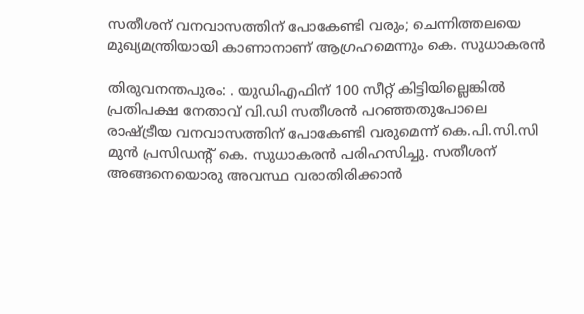സതീശന് വനവാസത്തിന് പോകേണ്ടി വരും; ചെന്നിത്തലയെ മുഖ്യമന്ത്രിയായി കാണാനാണ് ആഗ്രഹമെന്നും കെ. സുധാകരൻ

തിരുവനന്തപുരം: . യുഡിഎഫിന് 100 സീറ്റ് കിട്ടിയില്ലെങ്കിൽ പ്രതിപക്ഷ നേതാവ് വി.ഡി സതീശൻ പറഞ്ഞതുപോലെ രാഷ്ട്രീയ വനവാസത്തിന് പോകേണ്ടി വരുമെന്ന് കെ.പി.സി.സി മുൻ പ്രസിഡന്റ് കെ. സുധാകരൻ പരിഹസിച്ചു. സതീശന് അങ്ങനെയൊരു അവസ്ഥ വരാതിരിക്കാൻ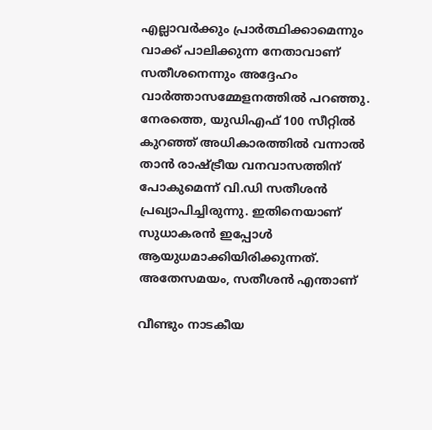എല്ലാവർക്കും പ്രാർത്ഥിക്കാമെന്നും വാക്ക് പാലിക്കുന്ന നേതാവാണ് സതീശനെന്നും അദ്ദേഹം വാർത്താസമ്മേളനത്തിൽ പറഞ്ഞു. നേരത്തെ, യുഡിഎഫ് 100 സീറ്റിൽ കുറഞ്ഞ് അധികാരത്തിൽ വന്നാൽ താൻ രാഷ്ട്രീയ വനവാസത്തിന് പോകുമെന്ന് വി.ഡി സതീശൻ പ്രഖ്യാപിച്ചിരുന്നു. ഇതിനെയാണ് സുധാകരൻ ഇപ്പോൾ ആയുധമാക്കിയിരിക്കുന്നത്. അതേസമയം, സതീശൻ എന്താണ്

വീണ്ടും നാടകീയ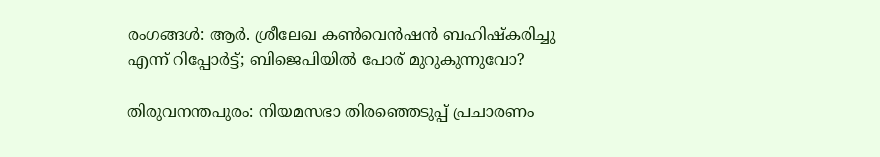രംഗങ്ങള്‍: ആര്‍. ശ്രീലേഖ കണ്‍വെന്‍ഷന്‍ ബഹിഷ്‌കരിച്ചു എന്ന് റിപ്പോര്‍ട്ട്; ബിജെപിയില്‍ പോര് മുറുകുന്നുവോ?

തിരുവനന്തപുരം: നിയമസഭാ തിരഞ്ഞെടുപ്പ് പ്രചാരണം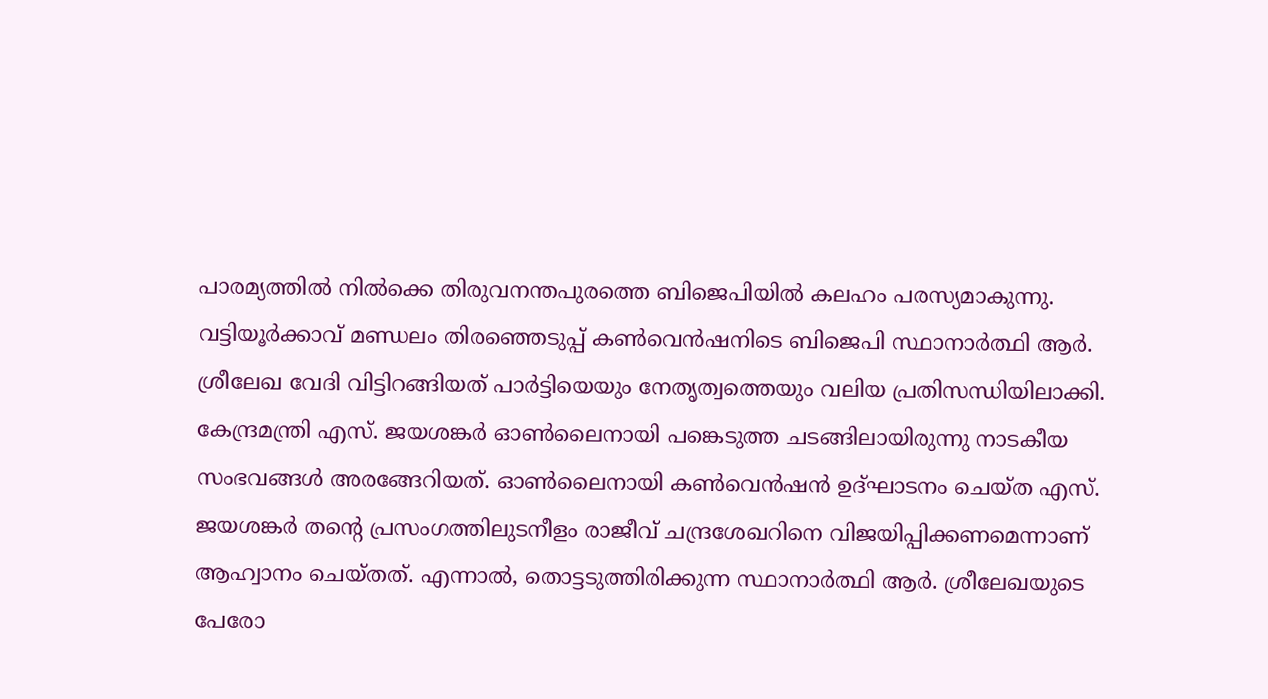പാരമ്യത്തില്‍ നില്‍ക്കെ തിരുവനന്തപുരത്തെ ബിജെപിയില്‍ കലഹം പരസ്യമാകുന്നു. വട്ടിയൂര്‍ക്കാവ് മണ്ഡലം തിരഞ്ഞെടുപ്പ് കണ്‍വെന്‍ഷനിടെ ബിജെപി സ്ഥാനാര്‍ത്ഥി ആര്‍. ശ്രീലേഖ വേദി വിട്ടിറങ്ങിയത് പാര്‍ട്ടിയെയും നേതൃത്വത്തെയും വലിയ പ്രതിസന്ധിയിലാക്കി. കേന്ദ്രമന്ത്രി എസ്. ജയശങ്കര്‍ ഓണ്‍ലൈനായി പങ്കെടുത്ത ചടങ്ങിലായിരുന്നു നാടകീയ സംഭവങ്ങള്‍ അരങ്ങേറിയത്. ഓണ്‍ലൈനായി കണ്‍വെന്‍ഷന്‍ ഉദ്ഘാടനം ചെയ്ത എസ്. ജയശങ്കര്‍ തന്റെ പ്രസംഗത്തിലുടനീളം രാജീവ് ചന്ദ്രശേഖറിനെ വിജയിപ്പിക്കണമെന്നാണ് ആഹ്വാനം ചെയ്തത്. എന്നാല്‍, തൊട്ടടുത്തിരിക്കുന്ന സ്ഥാനാര്‍ത്ഥി ആര്‍. ശ്രീലേഖയുടെ പേരോ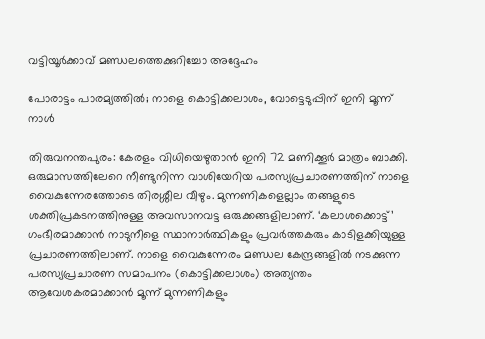വട്ടിയൂര്‍ക്കാവ് മണ്ഡലത്തെക്കുറിച്ചോ അദ്ദേഹം

പോരാട്ടം പാരമ്യത്തില്‍; നാളെ കൊട്ടിക്കലാശം, വോട്ടെടുപ്പിന് ഇനി മൂന്ന് നാള്‍

തിരുവനന്തപുരം: കേരളം വിധിയെഴുതാന്‍ ഇനി 72 മണിക്കൂര്‍ മാത്രം ബാക്കി. ഒരുമാസത്തിലേറെ നീണ്ടുനിന്ന വാശിയേറിയ പരസ്യപ്രചാരണത്തിന് നാളെ വൈകുന്നേരത്തോടെ തിരശ്ശീല വീഴും. മുന്നണികളെല്ലാം തങ്ങളുടെ ശക്തിപ്രകടനത്തിനുള്ള അവസാനവട്ട ഒരുക്കങ്ങളിലാണ്. ‘കലാശക്കൊട്ട്’ ഗംഭീരമാക്കാന്‍ നാടുനീളെ സ്ഥാനാര്‍ത്ഥികളും പ്രവര്‍ത്തകരും കാടിളക്കിയുള്ള പ്രചാരണത്തിലാണ്. നാളെ വൈകുന്നേരം മണ്ഡല കേന്ദ്രങ്ങളില്‍ നടക്കുന്ന പരസ്യപ്രചാരണ സമാപനം (കൊട്ടിക്കലാശം) അത്യന്തം ആവേശകരമാക്കാന്‍ മൂന്ന് മുന്നണികളും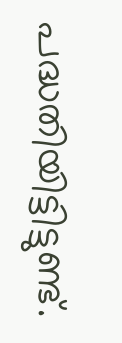പദ്ധതിയിട്ടിട്ടുണ്ട്.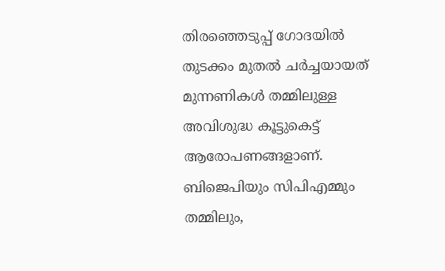തിരഞ്ഞെടുപ്പ് ഗോദയില്‍ തുടക്കം മുതല്‍ ചര്‍ച്ചയായത് മുന്നണികള്‍ തമ്മിലുള്ള അവിശുദ്ധ കൂട്ടുകെട്ട് ആരോപണങ്ങളാണ്. ബിജെപിയും സിപിഎമ്മും തമ്മിലും,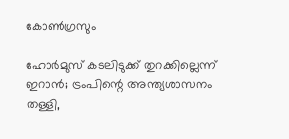കോണ്‍ഗ്രസും

ഹോര്‍മുസ് കടലിടുക്ക് തുറക്കില്ലെന്ന് ഇറാന്‍; ട്രംപിന്റെ അന്ത്യശാസനം തള്ളി,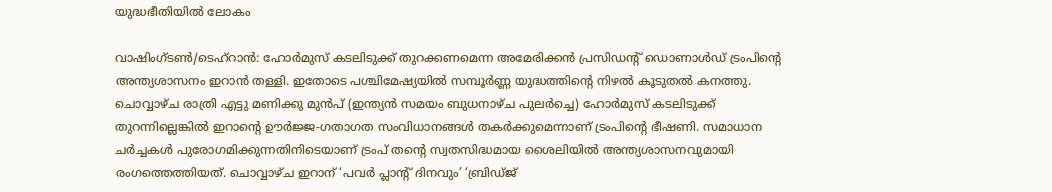യുദ്ധഭീതിയില്‍ ലോകം

വാഷിംഗ്ടണ്‍/ടെഹ്റാന്‍: ഹോര്‍മുസ് കടലിടുക്ക് തുറക്കണമെന്ന അമേരിക്കന്‍ പ്രസിഡന്റ് ഡൊണാള്‍ഡ് ട്രംപിന്റെ അന്ത്യശാസനം ഇറാന്‍ തള്ളി. ഇതോടെ പശ്ചിമേഷ്യയില്‍ സമ്പൂര്‍ണ്ണ യുദ്ധത്തിന്റെ നിഴല്‍ കൂടുതല്‍ കനത്തു. ചൊവ്വാഴ്ച രാത്രി എട്ടു മണിക്കു മുന്‍പ് (ഇന്ത്യന്‍ സമയം ബുധനാഴ്ച പുലര്‍ച്ചെ) ഹോര്‍മുസ് കടലിടുക്ക് തുറന്നില്ലെങ്കില്‍ ഇറാന്റെ ഊര്‍ജ്ജ-ഗതാഗത സംവിധാനങ്ങള്‍ തകര്‍ക്കുമെന്നാണ് ട്രംപിന്റെ ഭീഷണി. സമാധാന ചര്‍ച്ചകള്‍ പുരോഗമിക്കുന്നതിനിടെയാണ് ട്രംപ് തന്റെ സ്വതസിദ്ധമായ ശൈലിയില്‍ അന്ത്യശാസനവുമായി രംഗത്തെത്തിയത്. ചൊവ്വാഴ്ച ഇറാന് ‘പവര്‍ പ്ലാന്റ് ദിനവും’ ‘ബ്രിഡ്ജ്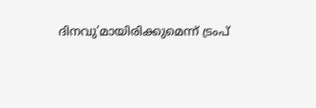ദിനവു’മായിരിക്കുമെന്ന് ട്രംപ്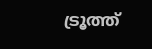ട്രൂത്ത്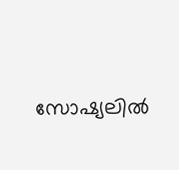സോഷ്യലില്‍